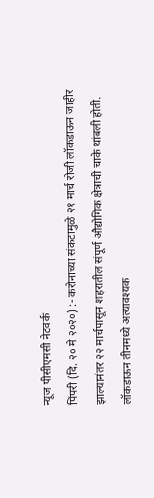न्यूज पीसीएमसी नेटवर्क
पिंपरी (दि. २० मे २०२०) :- करोनाच्या संकटामुळे २१ मार्च रोजी लॉकडाऊन जाहीर झाल्यानंतर २२ मार्चपासून शहरातील संपूर्ण औद्योगिक क्षेत्राची चाके थांबली होती. लॉकडाऊन तीनमध्ये अत्यावश्यक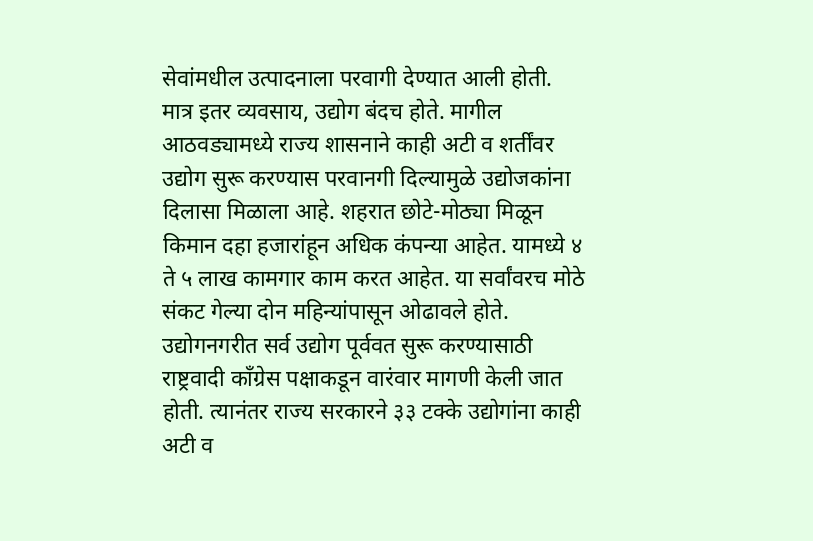सेवांमधील उत्पादनाला परवागी देण्यात आली होती. मात्र इतर व्यवसाय, उद्योग बंदच होते. मागील आठवड्यामध्ये राज्य शासनाने काही अटी व शर्तींवर उद्योग सुरू करण्यास परवानगी दिल्यामुळे उद्योजकांना दिलासा मिळाला आहे. शहरात छोटे-मोठ्या मिळून किमान दहा हजारांहून अधिक कंपन्या आहेत. यामध्ये ४ ते ५ लाख कामगार काम करत आहेत. या सर्वांवरच मोठे संकट गेल्या दोन महिन्यांपासून ओढावले होते.
उद्योगनगरीत सर्व उद्योग पूर्ववत सुरू करण्यासाठी राष्ट्रवादी काँग्रेस पक्षाकडून वारंवार मागणी केली जात होती. त्यानंतर राज्य सरकारने ३३ टक्के उद्योगांना काही अटी व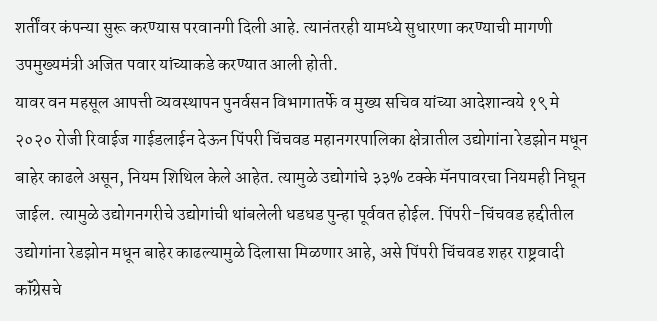शर्तींवर कंपन्या सुरू करण्यास परवानगी दिली आहे. त्यानंतरही यामध्ये सुधारणा करण्याची मागणी उपमुख्यमंत्री अजित पवार यांच्याकडे करण्यात आली होती.
यावर वन महसूल आपत्ती व्यवस्थापन पुनर्वसन विभागातर्फे व मुख्य सचिव यांच्या आदेशान्वये १९ मे २०२० रोजी रिवाईज गाईडलाईन देऊन पिंपरी चिंचवड महानगरपालिका क्षेत्रातील उद्योगांना रेडझोन मधून बाहेर काढले असून, नियम शिथिल केले आहेत. त्यामुळे उद्योगांचे ३३% टक्के मॅनपावरचा नियमही निघून जाईल. त्यामुळे उद्योगनगरीचे उद्योगांची थांबलेली धडधड पुन्हा पूर्ववत होईल. पिंपरी-चिंचवड हद्दीतील उद्योगांना रेडझोन मधून बाहेर काढल्यामुळे दिलासा मिळणार आहे, असे पिंपरी चिंचवड शहर राष्ट्रवादी कॉंग्रेसचे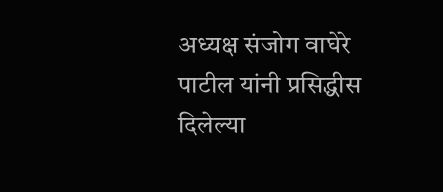अध्यक्ष संजोग वाघेरे पाटील यांनी प्रसिद्धीस दिलेल्या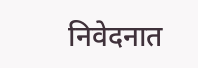निवेदनात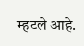म्हटले आहे.